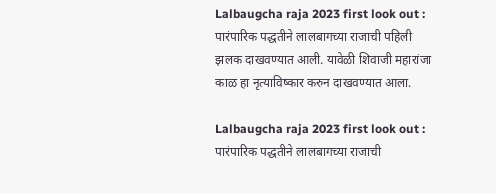Lalbaugcha raja 2023 first look out : पारंपारिक पद्धतीने लालबागच्या राजाची पहिली झलक दाखवण्यात आली. यावेळी शिवाजी महारांजा काळ हा नृत्याविष्कार करुन दाखवण्यात आला.

Lalbaugcha raja 2023 first look out : पारंपारिक पद्धतीने लालबागच्या राजाची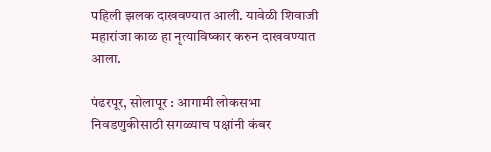पहिली झलक दाखवण्यात आली. यावेळी शिवाजी महारांजा काळ हा नृत्याविष्कार करुन दाखवण्यात आला.

पंढरपूर, सोलापूर : आगामी लोकसभा निवडणुकीसाठी सगळ्याच पक्षांनी कंबर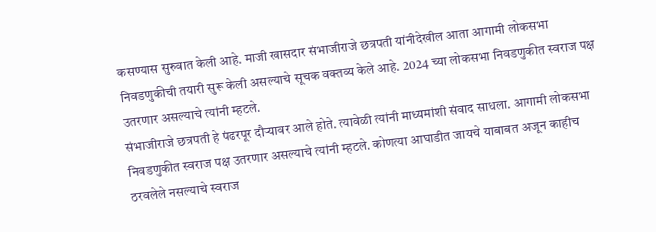कसण्यास सुरुवात केली आहे. माजी खासदार संभाजीराजे छत्रपती यांनीदेखील आता आगामी लोकसभा निवडणुकीची तयारी सुरू केली असल्याचे सूचक वक्तव्य केले आहे. 2024 च्या लोकसभा निवडणुकीत स्वराज पक्ष उतरणार असल्याचे त्यांनी म्हटले.
संभाजीराजे छत्रपती हे पंढरपूर दौऱ्यावर आले होते. त्यावेळी त्यांनी माध्यमांशी संवाद साधला. आगामी लोकसभा निवडणुकीत स्वराज पक्ष उतरणार असल्याचे त्यांनी म्हटले. कोणत्या आघाडीत जायचे याबाबत अजून काहीच ठरवलेले नसल्याचे स्वराज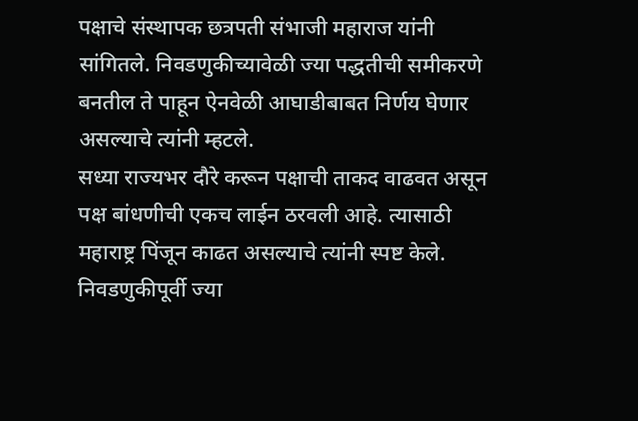पक्षाचे संस्थापक छत्रपती संभाजी महाराज यांनी सांगितले. निवडणुकीच्यावेळी ज्या पद्धतीची समीकरणे बनतील ते पाहून ऐनवेळी आघाडीबाबत निर्णय घेणार असल्याचे त्यांनी म्हटले.
सध्या राज्यभर दौरे करून पक्षाची ताकद वाढवत असून पक्ष बांधणीची एकच लाईन ठरवली आहे. त्यासाठी महाराष्ट्र पिंजून काढत असल्याचे त्यांनी स्पष्ट केले. निवडणुकीपूर्वी ज्या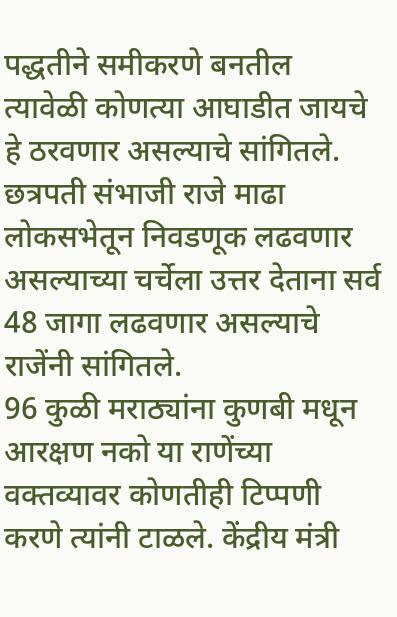पद्धतीने समीकरणे बनतील त्यावेळी कोणत्या आघाडीत जायचे हे ठरवणार असल्याचे सांगितले. छत्रपती संभाजी राजे माढा लोकसभेतून निवडणूक लढवणार असल्याच्या चर्चेला उत्तर देताना सर्व 48 जागा लढवणार असल्याचे राजेंनी सांगितले.
96 कुळी मराठ्यांना कुणबी मधून आरक्षण नको या राणेंच्या वक्तव्यावर कोणतीही टिप्पणी करणे त्यांनी टाळले. केंद्रीय मंत्री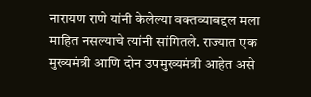नारायण राणे यांनी केलेल्या वक्तव्याबद्दल मला माहित नसल्याचे त्यांनी सांगितले. राज्यात एक मुख्यमंत्री आणि दोन उपमुख्यमंत्री आहेत असे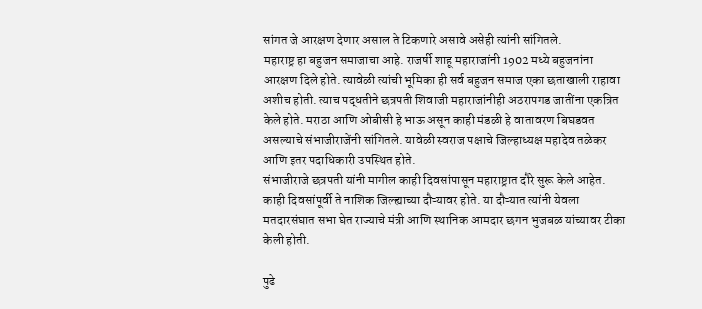सांगत जे आरक्षण देणार असाल ते टिकणारे असावे असेही त्यांनी सांगितले.
महाराष्ट्र हा बहुजन समाजाचा आहे. राजर्षी शाहू महाराजांनी 1902 मध्ये बहुजनांना आरक्षण दिले होते. त्यावेळी त्यांची भूमिका ही सर्व बहुजन समाज एका छताखाली राहावा अशीच होती. त्याच पद्धतीने छत्रपती शिवाजी महाराजांनीही अठरापगड जातींना एकत्रित केले होते. मराठा आणि ओबीसी हे भाऊ असून काही मंडळी हे वातावरण बिघडवत असल्याचे संभाजीराजेंनी सांगितले. यावेळी स्वराज पक्षाचे जिल्हाध्यक्ष महादेव तळेकर आणि इतर पदाधिकारी उपस्थित होते.
संभाजीराजे छत्रपती यांनी मागील काही दिवसांपासून महाराष्ट्रात दौरे सुरू केले आहेत. काही दिवसांपूर्वी ते नाशिक जिल्ह्याच्या दौऱ्यावर होते. या दौऱ्यात त्यांनी येवला मतदारसंघात सभा घेत राज्याचे मंत्री आणि स्थानिक आमदार छगन भुजबळ यांच्यावर टीका केली होती.

पुढे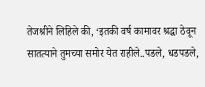तेजश्रीने लिहिले की, ‘इतकी वर्ष कामावर श्रद्धा ठेवून सातत्याने तुमच्या समोर येत राहीले..पडले, धडपडले,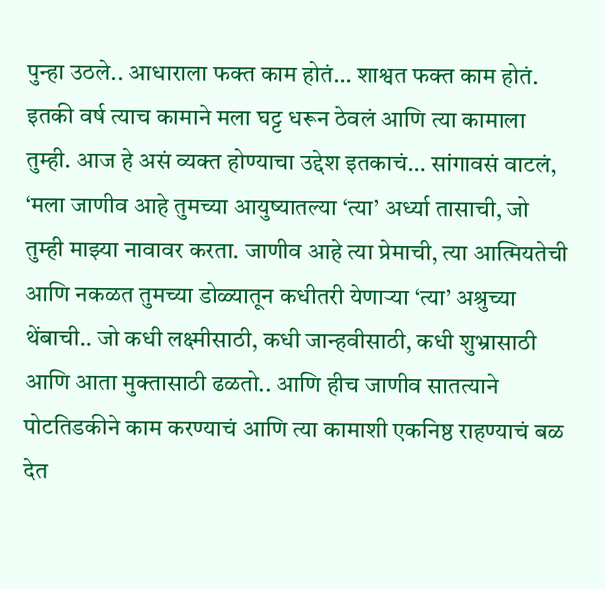पुन्हा उठले.. आधाराला फक्त काम होतं… शाश्वत फक्त काम होतं. इतकी वर्ष त्याच कामाने मला घट्ट धरून ठेवलं आणि त्या कामाला तुम्ही. आज हे असं व्यक्त होण्याचा उद्देश इतकाचं… सांगावसं वाटलं, ‘मला जाणीव आहे तुमच्या आयुष्यातल्या ‘त्या’ अर्ध्या तासाची, जो तुम्ही माझ्या नावावर करता. जाणीव आहे त्या प्रेमाची, त्या आत्मियतेची आणि नकळत तुमच्या डोळ्यातून कधीतरी येणाऱ्या ‘त्या’ अश्रुच्या थेंबाची.. जो कधी लक्ष्मीसाठी, कधी जान्हवीसाठी, कधी शुभ्रासाठी आणि आता मुक्तासाठी ढळतो.. आणि हीच जाणीव सातत्याने पोटतिडकीने काम करण्याचं आणि त्या कामाशी एकनिष्ठ राहण्याचं बळ देत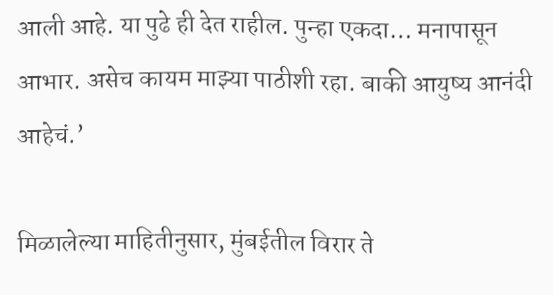आली आहे. या पुढे ही देत राहील. पुन्हा एकदा… मनापासून आभार. असेच कायम माझ्या पाठीशी रहा. बाकी आयुष्य आनंदी आहेचं.’

मिळालेल्या माहितीनुसार, मुंबईतील विरार ते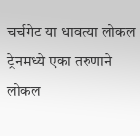चर्चगेट या धावत्या लोकल ट्रेनमध्ये एका तरुणाने लोकल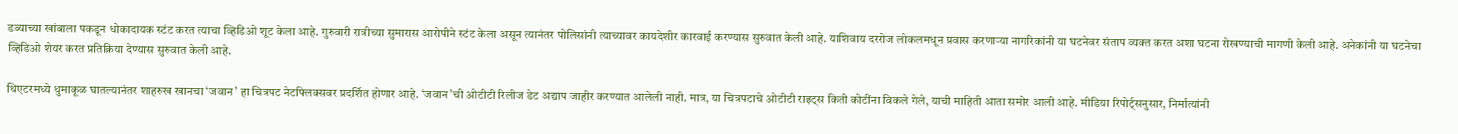डब्याच्या खांबाला पकडून धोकादायक स्टंट करत त्याचा व्हिडिओ शूट केला आहे. गुरुवारी रात्रीच्या सुमारास आरोपीने स्टंट केला असून त्यानंतर पोलिसांनी त्याच्यावर कायदेशीर कारवाई करण्यास सुरुवात केली आहे. याशिवाय दररोज लोकलमधून प्रवास करणाऱ्या नागरिकांनी या घटनेवर संताप व्यक्त करत अशा घटना रोखण्याची मागणी केली आहे. अनेकांनी या घटनेचा व्हिडिओ शेयर करत प्रतिक्रिया देण्यास सुरुवात केली आहे.

थिएटरमध्ये धुमाकूळ घातल्यानंतर शाहरुख खानचा ‘जवान’ हा चित्रपट नेटफ्लिक्सवर प्रदर्शित होणार आहे. ‘जवान’ची ओटीटी रिलीज डेट अद्याप जाहीर करण्यात आलेली नाही. मात्र, या चित्रपटाचे ओटीटी राइट्स किती कोटींना विकले गेले, याची माहिती आता समोर आली आहे. मीडिया रिपोर्ट्सनुसार, निर्मात्यांनी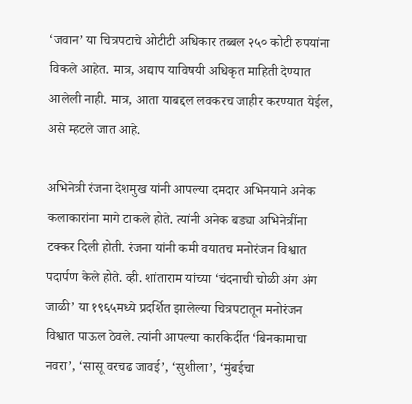‘जवान’ या चित्रपटाचे ओटीटी अधिकार तब्बल २५० कोटी रुपयांना विकले आहेत. मात्र, अद्याप याविषयी अधिकृत माहिती देण्यात आलेली नाही. मात्र, आता याबद्दल लवकरच जाहीर करण्यात येईल, असे म्हटले जात आहे.

अभिनेत्री रंजना देशमुख यांनी आपल्या दमदार अभिनयाने अनेक कलाकारांना मागे टाकले होते. त्यांनी अनेक बड्या अभिनेत्रींना टक्कर दिली होती. रंजना यांनी कमी वयातच मनोरंजन विश्वात पदार्पण केले होते. व्ही. शांताराम यांच्या ‘चंदनाची चोळी अंग अंग जाळी’ या १९६५मध्ये प्रदर्शित झालेल्या चित्रपटातून मनोरंजन विश्वात पाऊल ठेवले. त्यांनी आपल्या कारकिर्दीत ‘बिनकामाचा नवरा’, ‘सासू वरचढ जावई’, ‘सुशीला’, ‘मुंबईचा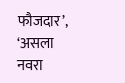फौजदार’, ‘असला नवरा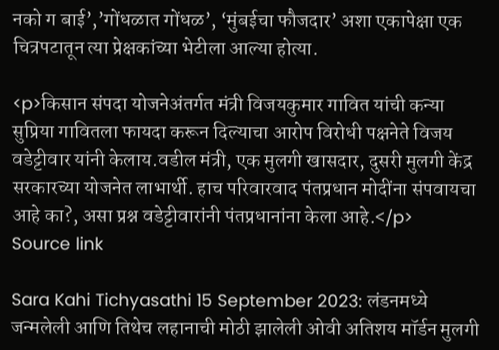नको ग बाई’,’गोंधळात गोंधळ’, ‘मुंबईचा फौजदार’ अशा एकापेक्षा एक चित्रपटातून त्या प्रेक्षकांच्या भेटीला आल्या होत्या.

<p>किसान संपदा योजनेअंतर्गत मंत्री विजयकुमार गावित यांची कन्या सुप्रिया गावितला फायदा करून दिल्याचा आरोप विरोधी पक्षनेते विजय वडेट्टीवार यांनी केलाय.वडील मंत्री, एक मुलगी खासदार, दुसरी मुलगी केंद्र सरकारच्या योजनेत लाभार्थी. हाच परिवारवाद पंतप्रधान मोदींना संपवायचा आहे का?, असा प्रश्न वडेट्टीवारांनी पंतप्रधानांना केला आहे.</p>
Source link

Sara Kahi Tichyasathi 15 September 2023: लंडनमध्ये जन्मलेली आणि तिथेच लहानाची मोठी झालेली ओवी अतिशय मॉर्डन मुलगी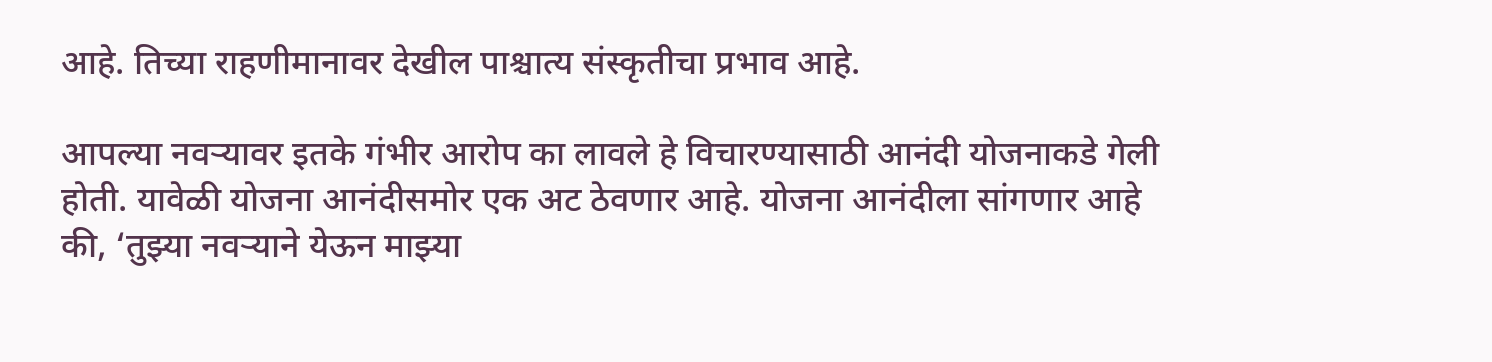आहे. तिच्या राहणीमानावर देखील पाश्चात्य संस्कृतीचा प्रभाव आहे.

आपल्या नवऱ्यावर इतके गंभीर आरोप का लावले हे विचारण्यासाठी आनंदी योजनाकडे गेली होती. यावेळी योजना आनंदीसमोर एक अट ठेवणार आहे. योजना आनंदीला सांगणार आहे की, ‘तुझ्या नवऱ्याने येऊन माझ्या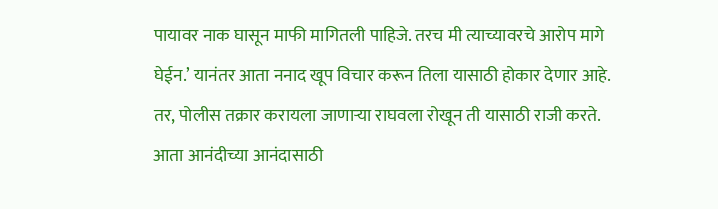पायावर नाक घासून माफी मागितली पाहिजे. तरच मी त्याच्यावरचे आरोप मागे घेईन.’ यानंतर आता ननाद खूप विचार करून तिला यासाठी होकार देणार आहे. तर, पोलीस तक्रार करायला जाणाऱ्या राघवला रोखून ती यासाठी राजी करते. आता आनंदीच्या आनंदासाठी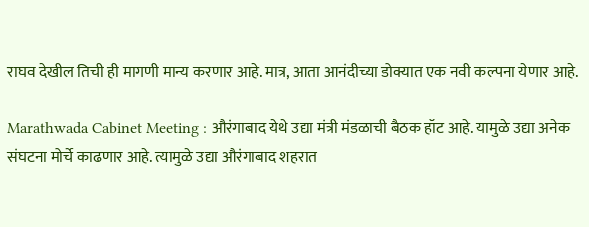राघव देखील तिची ही मागणी मान्य करणार आहे. मात्र, आता आनंदीच्या डोक्यात एक नवी कल्पना येणार आहे.

Marathwada Cabinet Meeting : औरंगाबाद येथे उद्या मंत्री मंडळाची बैठक हॉट आहे. यामुळे उद्या अनेक संघटना मोर्चे काढणार आहे. त्यामुळे उद्या औरंगाबाद शहरात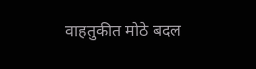वाहतुकीत मोठे बदल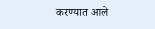करण्यात आले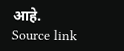आहे.
Source link